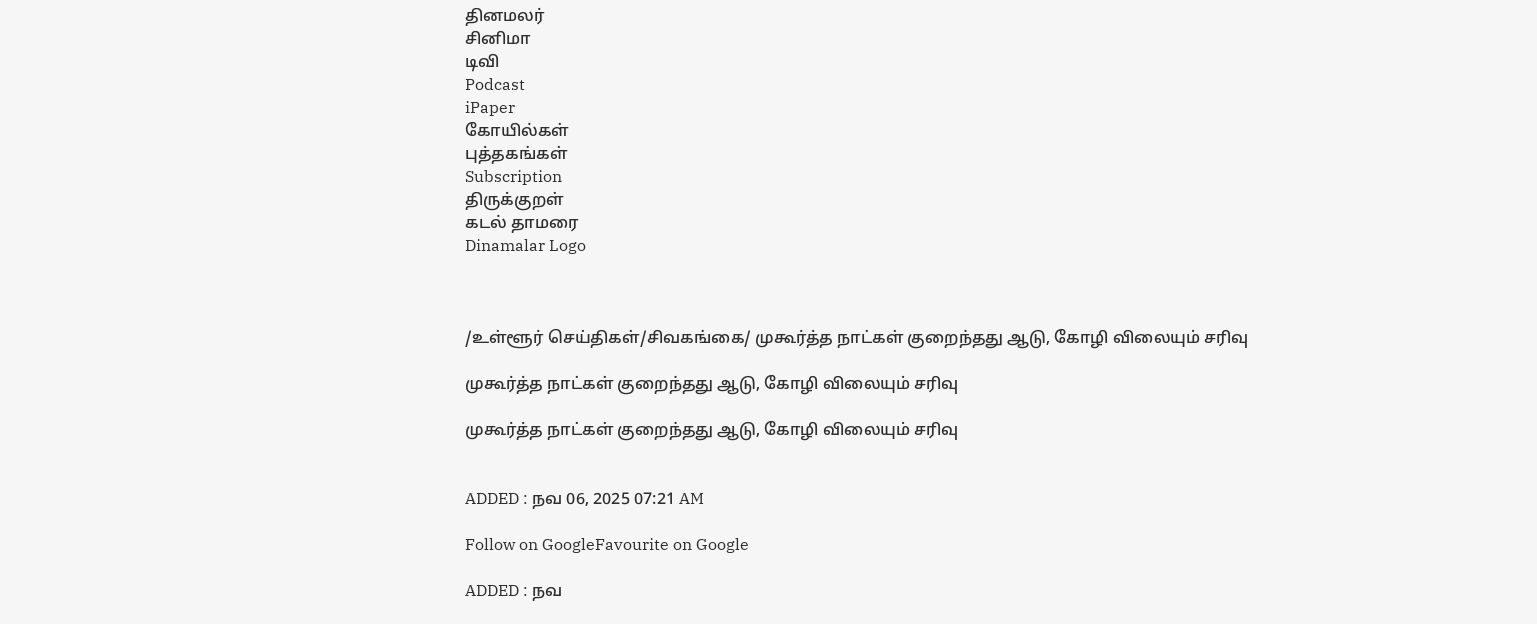தினமலர்
சினிமா
டிவி
Podcast
iPaper
கோயில்கள்
புத்தகங்கள்
Subscription
திருக்குறள்
கடல் தாமரை
Dinamalar Logo



/உள்ளூர் செய்திகள்/சிவகங்கை/ முகூர்த்த நாட்கள் குறைந்தது ஆடு, கோழி விலையும் சரிவு

முகூர்த்த நாட்கள் குறைந்தது ஆடு, கோழி விலையும் சரிவு

முகூர்த்த நாட்கள் குறைந்தது ஆடு, கோழி விலையும் சரிவு


ADDED : நவ 06, 2025 07:21 AM

Follow on GoogleFavourite on Google

ADDED : நவ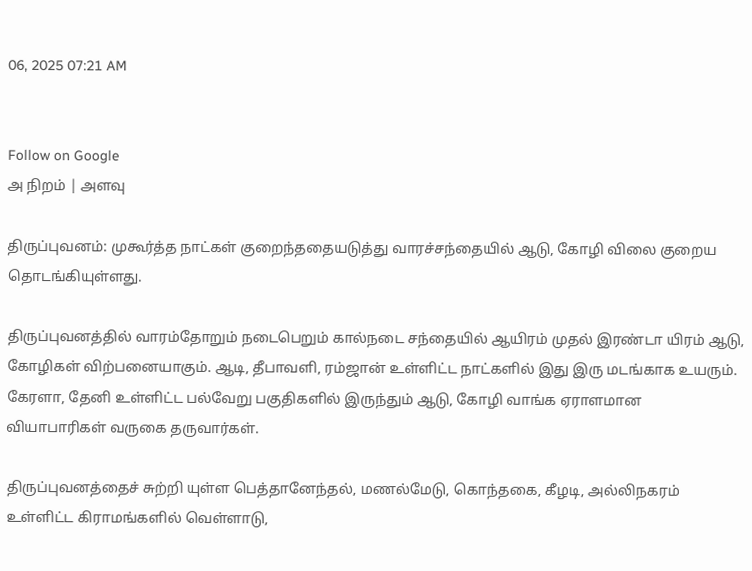06, 2025 07:21 AM


Follow on Google
அ நிறம் | அளவு

திருப்புவனம்: முகூர்த்த நாட்கள் குறைந்ததையடுத்து வாரச்சந்தையில் ஆடு, கோழி விலை குறைய தொடங்கியுள்ளது.

திருப்புவனத்தில் வாரம்தோறும் நடைபெறும் கால்நடை சந்தையில் ஆயிரம் முதல் இரண்டா யிரம் ஆடு, கோழிகள் விற்பனையாகும். ஆடி, தீபாவளி, ரம்ஜான் உள்ளிட்ட நாட்களில் இது இரு மடங்காக உயரும். கேரளா, தேனி உள்ளிட்ட பல்வேறு பகுதிகளில் இருந்தும் ஆடு, கோழி வாங்க ஏராளமான வியாபாரிகள் வருகை தருவார்கள்.

திருப்புவனத்தைச் சுற்றி யுள்ள பெத்தானேந்தல், மணல்மேடு, கொந்தகை, கீழடி, அல்லிநகரம் உள்ளிட்ட கிராமங்களில் வெள்ளாடு,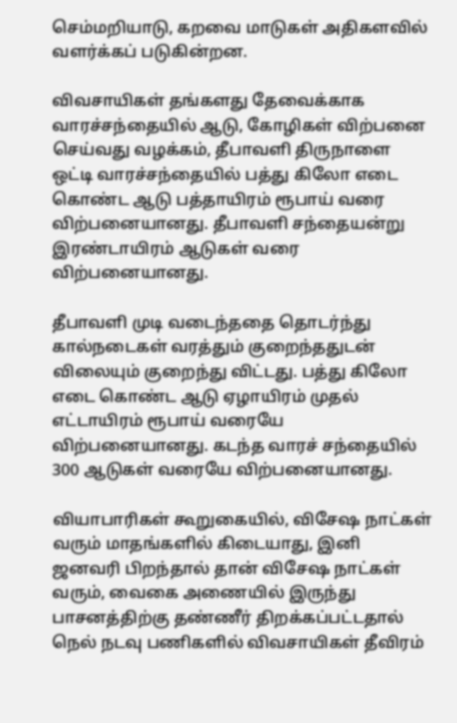செம்மறியாடு, கறவை மாடுகள் அதிகளவில் வளர்க்கப் படுகின்றன.

விவசாயிகள் தங்களது தேவைக்காக வாரச்சந்தையில் ஆடு, கோழிகள் விற்பனை செய்வது வழக்கம், தீபாவளி திருநாளை ஒட்டி வாரச்சந்தையில் பத்து கிலோ எடை கொண்ட ஆடு பத்தாயிரம் ரூபாய் வரை விற்பனையானது. தீபாவளி சந்தையன்று இரண்டாயிரம் ஆடுகள் வரை விற்பனையானது.

தீபாவளி முடி வடைந்ததை தொடர்ந்து கால்நடைகள் வரத்தும் குறைந்ததுடன் விலையும் குறைந்து விட்டது. பத்து கிலோ எடை கொண்ட ஆடு ஏழாயிரம் முதல் எட்டாயிரம் ரூபாய் வரையே விற்பனையானது. கடந்த வாரச் சந்தையில் 300 ஆடுகள் வரையே விற்பனையானது.

வியாபாரிகள் கூறுகையில், விசேஷ நாட்கள் வரும் மாதங்களில் கிடையாது, இனி ஜனவரி பிறந்தால் தான் விசேஷ நாட்கள் வரும், வைகை அணையில் இருந்து பாசனத்திற்கு தண்ணீர் திறக்கப்பட்டதால் நெல் நடவு பணிகளில் விவசாயிகள் தீவிரம்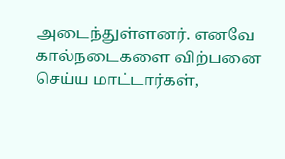அடைந்துள்ளனர். எனவே கால்நடைகளை விற்பனை செய்ய மாட்டார்கள்,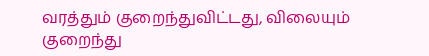வரத்தும் குறைந்துவிட்டது, விலையும் குறைந்து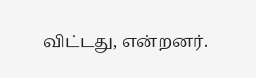விட்டது, என்றனர்.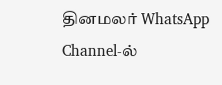தினமலர் WhatsApp Channel-ல்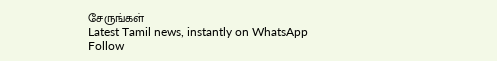சேருங்கள்
Latest Tamil news, instantly on WhatsApp
Follow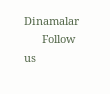Dinamalar
      Follow us